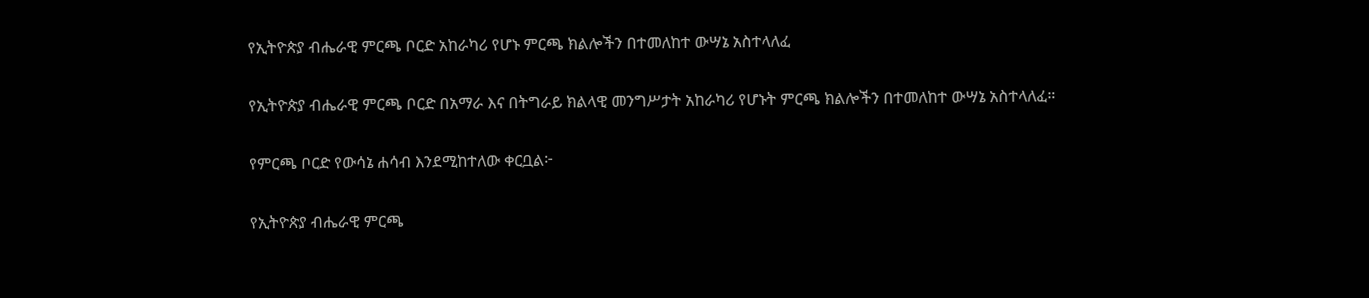የኢትዮጵያ ብሔራዊ ምርጫ ቦርድ አከራካሪ የሆኑ ምርጫ ክልሎችን በተመለከተ ውሣኔ አስተላለፈ

የኢትዮጵያ ብሔራዊ ምርጫ ቦርድ በአማራ እና በትግራይ ክልላዊ መንግሥታት አከራካሪ የሆኑት ምርጫ ክልሎችን በተመለከተ ውሣኔ አስተላለፈ።

የምርጫ ቦርድ የውሳኔ ሐሳብ እንደሚከተለው ቀርቧል፦

የኢትዮጵያ ብሔራዊ ምርጫ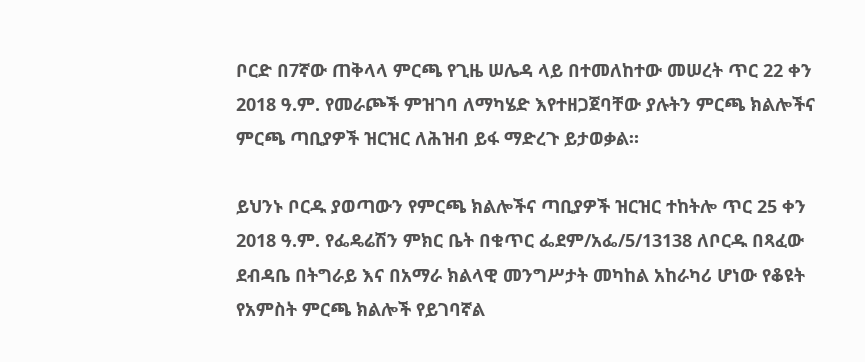ቦርድ በ7ኛው ጠቅላላ ምርጫ የጊዜ ሠሌዳ ላይ በተመለከተው መሠረት ጥር 22 ቀን 2018 ዓ.ም. የመራጮች ምዝገባ ለማካሄድ እየተዘጋጀባቸው ያሉትን ምርጫ ክልሎችና ምርጫ ጣቢያዎች ዝርዝር ለሕዝብ ይፋ ማድረጉ ይታወቃል።

ይህንኑ ቦርዱ ያወጣውን የምርጫ ክልሎችና ጣቢያዎች ዝርዝር ተከትሎ ጥር 25 ቀን 2018 ዓ.ም. የፌዴሬሽን ምክር ቤት በቁጥር ፌደም/አፌ/5/13138 ለቦርዱ በጻፈው ደብዳቤ በትግራይ እና በአማራ ክልላዊ መንግሥታት መካከል አከራካሪ ሆነው የቆዩት የአምስት ምርጫ ክልሎች የይገባኛል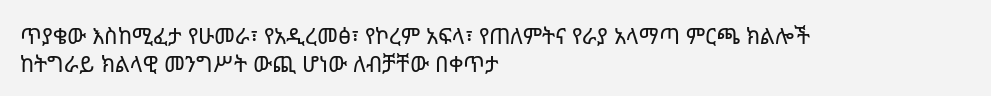ጥያቄው እስከሚፈታ የሁመራ፣ የአዲረመፅ፣ የኮረም አፍላ፣ የጠለምትና የራያ አላማጣ ምርጫ ክልሎች ከትግራይ ክልላዊ መንግሥት ውጪ ሆነው ለብቻቸው በቀጥታ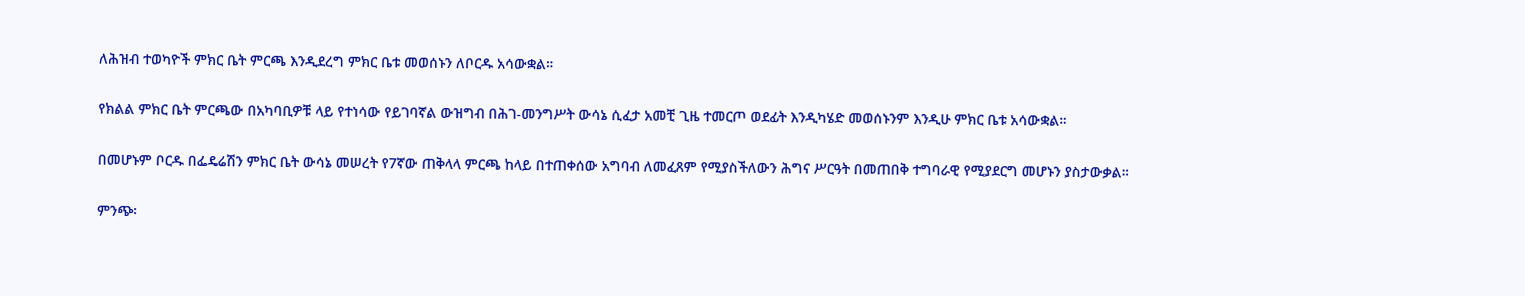ለሕዝብ ተወካዮች ምክር ቤት ምርጫ እንዲደረግ ምክር ቤቱ መወሰኑን ለቦርዱ አሳውቋል።

የክልል ምክር ቤት ምርጫው በአካባቢዎቹ ላይ የተነሳው የይገባኛል ውዝግብ በሕገ-መንግሥት ውሳኔ ሲፈታ አመቺ ጊዜ ተመርጦ ወደፊት እንዲካሄድ መወሰኑንም እንዲሁ ምክር ቤቱ አሳውቋል።

በመሆኑም ቦርዱ በፌዴሬሽን ምክር ቤት ውሳኔ መሠረት የ7ኛው ጠቅላላ ምርጫ ከላይ በተጠቀሰው አግባብ ለመፈጸም የሚያስችለውን ሕግና ሥርዓት በመጠበቅ ተግባራዊ የሚያደርግ መሆኑን ያስታውቃል።

ምንጭ፡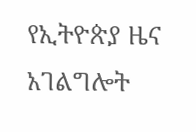የኢትዮጵያ ዜና አገልግሎት